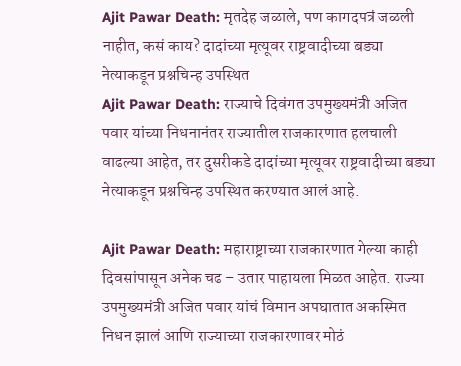Ajit Pawar Death: मृतदेह जळाले, पण कागदपत्रं जळली नाहीत, कसं काय? दादांच्या मृत्यूवर राष्ट्रवादीच्या बड्या नेत्याकडून प्रश्नचिन्ह उपस्थित
Ajit Pawar Death: राज्याचे दिवंगत उपमुख्यमंत्री अजित पवार यांच्या निधनानंतर राज्यातील राजकारणात हलचाली वाढल्या आहेत, तर दुसरीकडे दादांच्या मृत्यूवर राष्ट्रवादीच्या बड्या नेत्याकडून प्रश्नचिन्ह उपस्थित करण्यात आलं आहे.

Ajit Pawar Death: महाराष्ट्राच्या राजकारणात गेल्या काही दिवसांपासून अनेक चढ – उतार पाहायला मिळत आहेत. राज्या उपमुख्यमंत्री अजित पवार यांचं विमान अपघातात अकस्मित निधन झालं आणि राज्याच्या राजकारणावर मोठं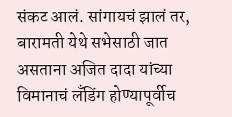संकट आलं. सांगायचं झालं तर, बारामती येथे सभेसाठी जात असताना अजित दादा यांच्या विमानाचं लँडिंग होण्यापूर्वीच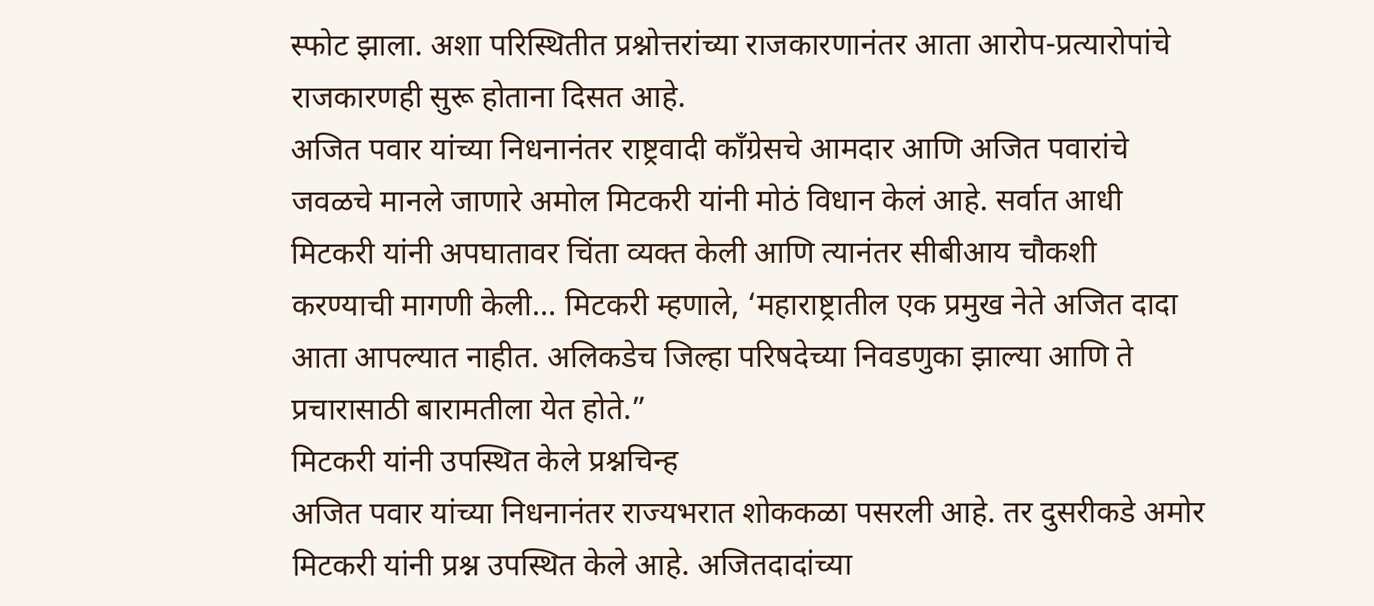स्फोट झाला. अशा परिस्थितीत प्रश्नोत्तरांच्या राजकारणानंतर आता आरोप-प्रत्यारोपांचे राजकारणही सुरू होताना दिसत आहे.
अजित पवार यांच्या निधनानंतर राष्ट्रवादी काँग्रेसचे आमदार आणि अजित पवारांचे जवळचे मानले जाणारे अमोल मिटकरी यांनी मोठं विधान केलं आहे. सर्वात आधी मिटकरी यांनी अपघातावर चिंता व्यक्त केली आणि त्यानंतर सीबीआय चौकशी करण्याची मागणी केली… मिटकरी म्हणाले, ‘महाराष्ट्रातील एक प्रमुख नेते अजित दादा आता आपल्यात नाहीत. अलिकडेच जिल्हा परिषदेच्या निवडणुका झाल्या आणि ते प्रचारासाठी बारामतीला येत होते.”
मिटकरी यांनी उपस्थित केले प्रश्नचिन्ह
अजित पवार यांच्या निधनानंतर राज्यभरात शोककळा पसरली आहे. तर दुसरीकडे अमोर मिटकरी यांनी प्रश्न उपस्थित केले आहे. अजितदादांच्या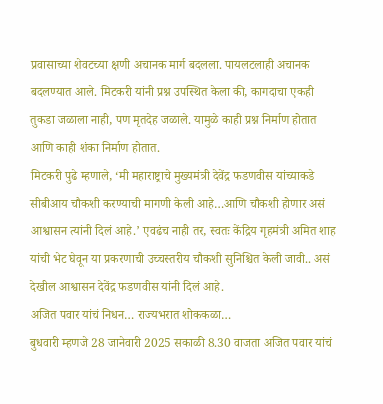प्रवासाच्या शेवटच्या क्षणी अचानक मार्ग बदलला. पायलटलाही अचानक बदलण्यात आले. मिटकरी यांनी प्रश्न उपस्थित केला की, कागदाचा एकही तुकडा जळाला नाही, पण मृतदेह जळाले. यामुळे काही प्रश्न निर्माण होतात आणि काही शंका निर्माण होतात.
मिटकरी पुढे म्हणाले, ‘मी महाराष्ट्राचे मुख्यमंत्री देवेंद्र फडणवीस यांच्याकडे सीबीआय चौकशी करण्याची मागणी केली आहे…आणि चौकशी होणार असं आश्वासन त्यांनी दिलं आहे.’ एवढंच नाही तर, स्वतः केंद्रिय गृहमंत्री अमित शाह यांची भेट घेवून या प्रकरणाची उच्चस्तरीय चौकशी सुनिश्चित केली जावी.. असं देखील आश्वासन देवेंद्र फडणवीस यांनी दिलं आहे.
अजित पवार यांचं निधन… राज्यभरात शोककळा…
बुधवारी म्हणजे 28 जानेवारी 2025 सकाळी 8.30 वाजता अजित पवार यांचं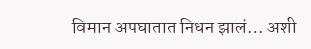विमान अपघातात निधन झालं… अशी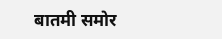बातमी समोर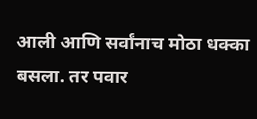आली आणि सर्वांनाच मोठा धक्का बसला. तर पवार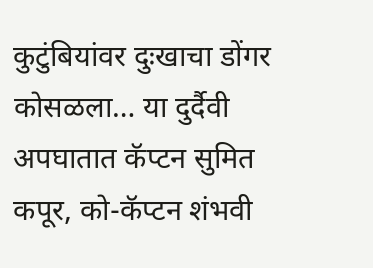कुटुंबियांवर दुःखाचा डोंगर कोसळला… या दुर्दैवी अपघातात कॅप्टन सुमित कपूर, को-कॅप्टन शंभवी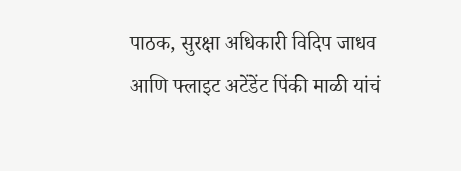पाठक, सुरक्षा अधिकारी विदिप जाधव आणि फ्लाइट अटेंडेंट पिंकी माळी यांचं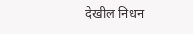देखील निधन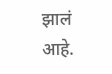झालं आहे.